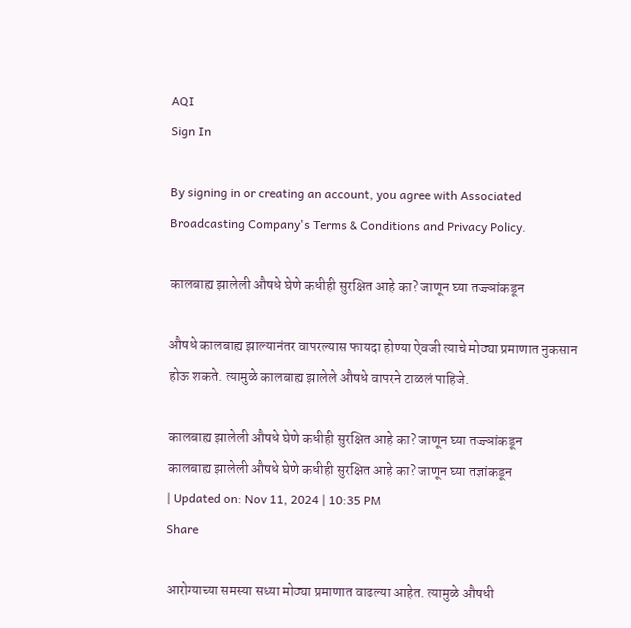AQI
Sign In

By signing in or creating an account, you agree with Associated Broadcasting Company's Terms & Conditions and Privacy Policy.

कालबाह्य झालेली औषधे घेणे कधीही सुरक्षित आहे का? जाणून घ्या तज्ज्ञांकडून

औषधे कालबाह्य झाल्यानंतर वापरल्यास फायदा होण्या ऐवजी त्याचे मोठ्या प्रमाणात नुकसान होऊ शकते. त्यामुळे कालबाह्य झालेले औषधे वापरने टाळलं पाहिजे.

कालबाह्य झालेली औषधे घेणे कधीही सुरक्षित आहे का? जाणून घ्या तज्ज्ञांकडून
कालबाह्य झालेली औषधे घेणे कधीही सुरक्षित आहे का? जाणून घ्या तज्ञांकडून
| Updated on: Nov 11, 2024 | 10:35 PM
Share

आरोग्याच्या समस्या सध्या मोठ्या प्रमाणात वाढल्या आहेत. त्यामुळे औषधी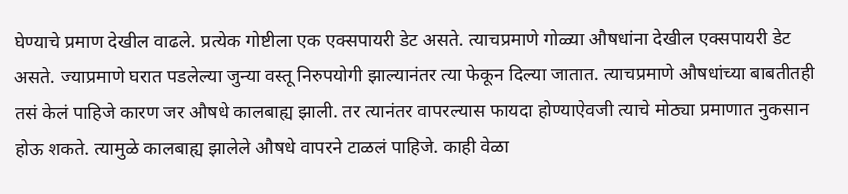घेण्याचे प्रमाण देखील वाढले. प्रत्येक गोष्टीला एक एक्सपायरी डेट असते. त्याचप्रमाणे गोळ्या औषधांना देखील एक्सपायरी डेट असते. ज्याप्रमाणे घरात पडलेल्या जुन्या वस्तू निरुपयोगी झाल्यानंतर त्या फेकून दिल्या जातात. त्याचप्रमाणे औषधांच्या बाबतीतही तसं केलं पाहिजे कारण जर औषधे कालबाह्य झाली. तर त्यानंतर वापरल्यास फायदा होण्याऐवजी त्याचे मोठ्या प्रमाणात नुकसान होऊ शकते. त्यामुळे कालबाह्य झालेले औषधे वापरने टाळलं पाहिजे. काही वेळा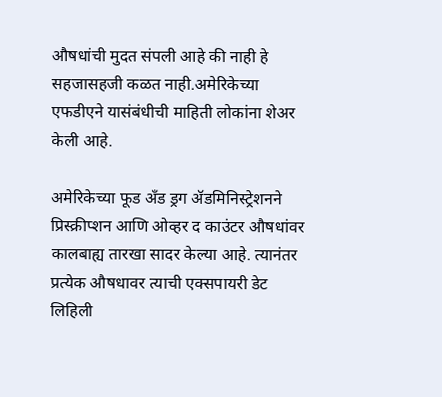औषधांची मुदत संपली आहे की नाही हे सहजासहजी कळत नाही.अमेरिकेच्या एफडीएने यासंबंधीची माहिती लोकांना शेअर केली आहे.

अमेरिकेच्या फूड अँड ड्रग ॲडमिनिस्ट्रेशनने प्रिस्क्रीप्शन आणि ओव्हर द काउंटर औषधांवर कालबाह्य तारखा सादर केल्या आहे. त्यानंतर प्रत्येक औषधावर त्याची एक्सपायरी डेट लिहिली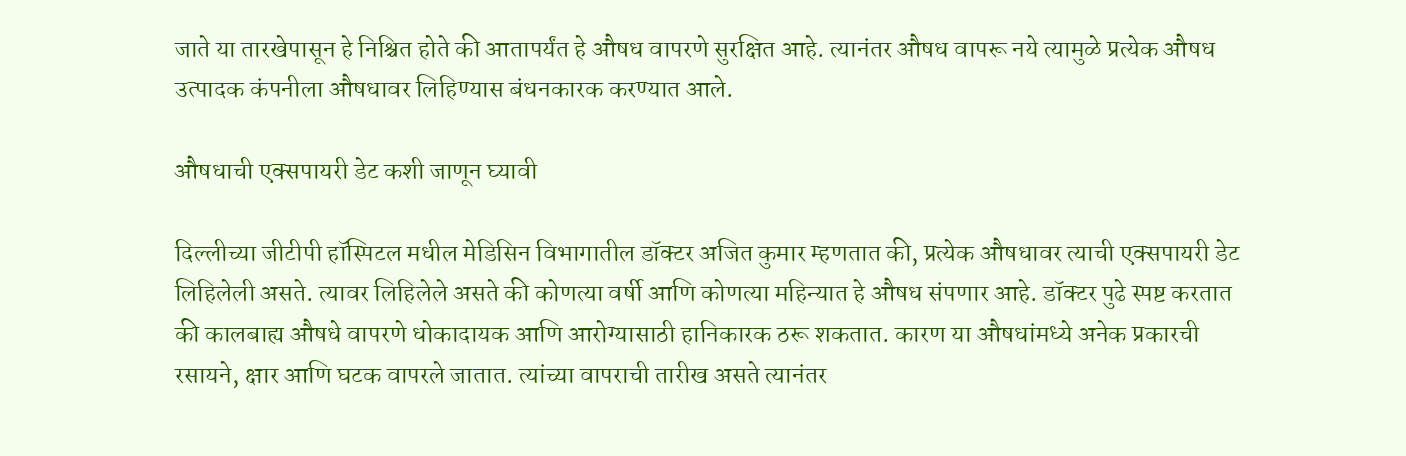जाते या तारखेपासून हे निश्चित होते की आतापर्यंत हे औषध वापरणे सुरक्षित आहे. त्यानंतर औषध वापरू नये त्यामुळे प्रत्येक औषध उत्पादक कंपनीला औषधावर लिहिण्यास बंधनकारक करण्यात आले.

औषधाची एक्सपायरी डेट कशी जाणून घ्यावी

दिल्लीच्या जीटीपी हॉस्पिटल मधील मेडिसिन विभागातील डॉक्टर अजित कुमार म्हणतात की, प्रत्येक औषधावर त्याची एक्सपायरी डेट लिहिलेली असते. त्यावर लिहिलेले असते की कोणत्या वर्षी आणि कोणत्या महिन्यात हे औषध संपणार आहे. डॉक्टर पुढे स्पष्ट करतात की कालबाह्य औषधे वापरणे धोकादायक आणि आरोग्यासाठी हानिकारक ठरू शकतात. कारण या औषधांमध्ये अनेक प्रकारची रसायने, क्षार आणि घटक वापरले जातात. त्यांच्या वापराची तारीख असते त्यानंतर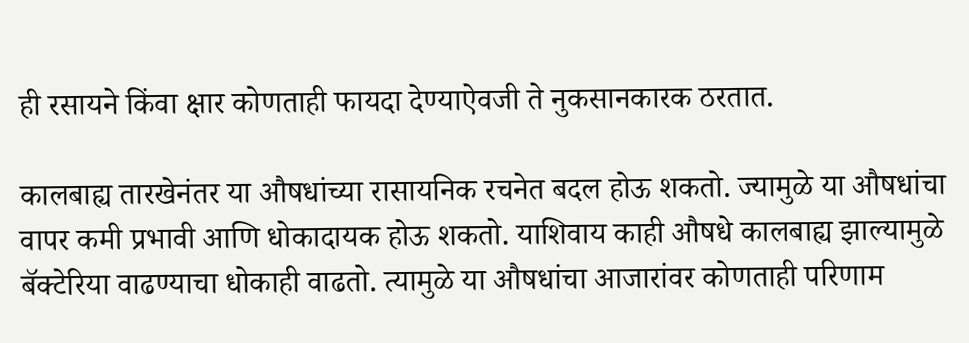ही रसायने किंवा क्षार कोणताही फायदा देण्याऐवजी ते नुकसानकारक ठरतात.

कालबाह्य तारखेनंतर या औषधांच्या रासायनिक रचनेत बदल होऊ शकतो. ज्यामुळे या औषधांचा वापर कमी प्रभावी आणि धोकादायक होऊ शकतो. याशिवाय काही औषधे कालबाह्य झाल्यामुळे बॅक्टेरिया वाढण्याचा धोकाही वाढतो. त्यामुळे या औषधांचा आजारांवर कोणताही परिणाम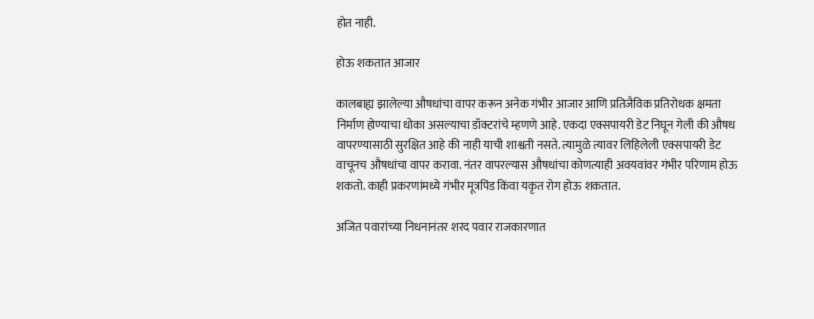होत नाही.

होऊ शकतात आजार

कालबाह्य झालेल्या औषधांचा वापर करून अनेक गंभीर आजार आणि प्रतिजैविक प्रतिरोधक क्षमता निर्माण होण्याचा धोका असल्याचा डॉक्टरांचे म्हणणे आहे. एकदा एक्सपायरी डेट निघून गेली की औषध वापरण्यासाठी सुरक्षित आहे की नाही याची शाश्वती नसते. त्यामुळे त्यावर लिहिलेली एक्सपायरी डेट वाचूनच औषधांचा वापर करावा. नंतर वापरल्यास औषधांचा कोणत्याही अवयवांवर गंभीर परिणाम होऊ शकतो. काही प्रकरणांमध्ये गंभीर मूत्रपिंड किंवा यकृत रोग होऊ शकतात.

अजित पवारांच्या निधनानंतर शरद पवार राजकारणात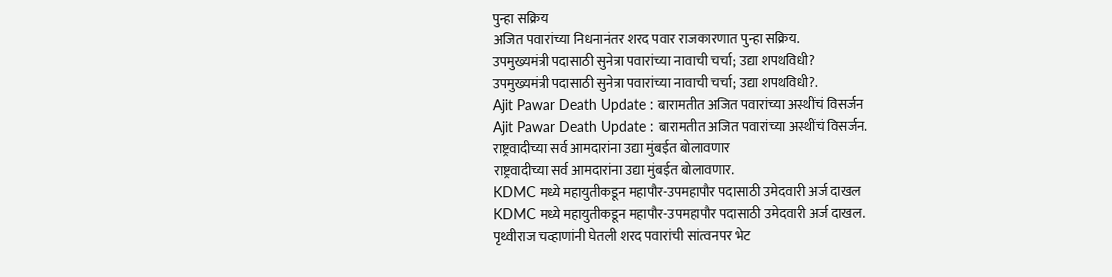पुन्हा सक्रिय
अजित पवारांच्या निधनानंतर शरद पवार राजकारणात पुन्हा सक्रिय.
उपमुख्यमंत्री पदासाठी सुनेत्रा पवारांच्या नावाची चर्चा; उद्या शपथविधी?
उपमुख्यमंत्री पदासाठी सुनेत्रा पवारांच्या नावाची चर्चा; उद्या शपथविधी?.
Ajit Pawar Death Update : बारामतीत अजित पवारांच्या अस्थींचं विसर्जन
Ajit Pawar Death Update : बारामतीत अजित पवारांच्या अस्थींचं विसर्जन.
राष्ट्रवादीच्या सर्व आमदारांना उद्या मुंबईत बोलावणार
राष्ट्रवादीच्या सर्व आमदारांना उद्या मुंबईत बोलावणार.
KDMC मध्ये महायुतीकडून महापौर-उपमहापौर पदासाठी उमेदवारी अर्ज दाखल
KDMC मध्ये महायुतीकडून महापौर-उपमहापौर पदासाठी उमेदवारी अर्ज दाखल.
पृथ्वीराज चव्हाणांनी घेतली शरद पवारांची सांत्वनपर भेट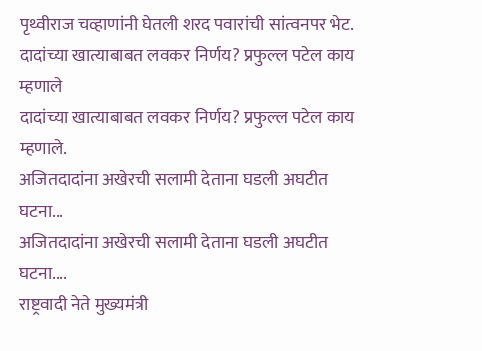पृथ्वीराज चव्हाणांनी घेतली शरद पवारांची सांत्वनपर भेट.
दादांच्या खात्याबाबत लवकर निर्णय? प्रफुल्ल पटेल काय म्हणाले
दादांच्या खात्याबाबत लवकर निर्णय? प्रफुल्ल पटेल काय म्हणाले.
अजितदादांना अखेरची सलामी देताना घडली अघटीत घटना...
अजितदादांना अखेरची सलामी देताना घडली अघटीत घटना....
राष्ट्रवादी नेते मुख्यमंत्री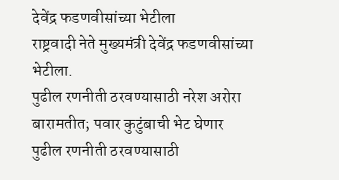देवेंद्र फडणवीसांच्या भेटीला
राष्ट्रवादी नेते मुख्यमंत्री देवेंद्र फडणवीसांच्या भेटीला.
पुढील रणनीती ठरवण्यासाठी नरेश अरोरा बारामतीत; पवार कुटुंबाची भेट घेणार
पुढील रणनीती ठरवण्यासाठी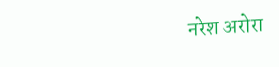नरेश अरोरा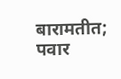बारामतीत; पवार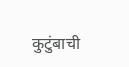कुटुंबाची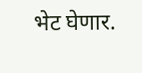भेट घेणार.